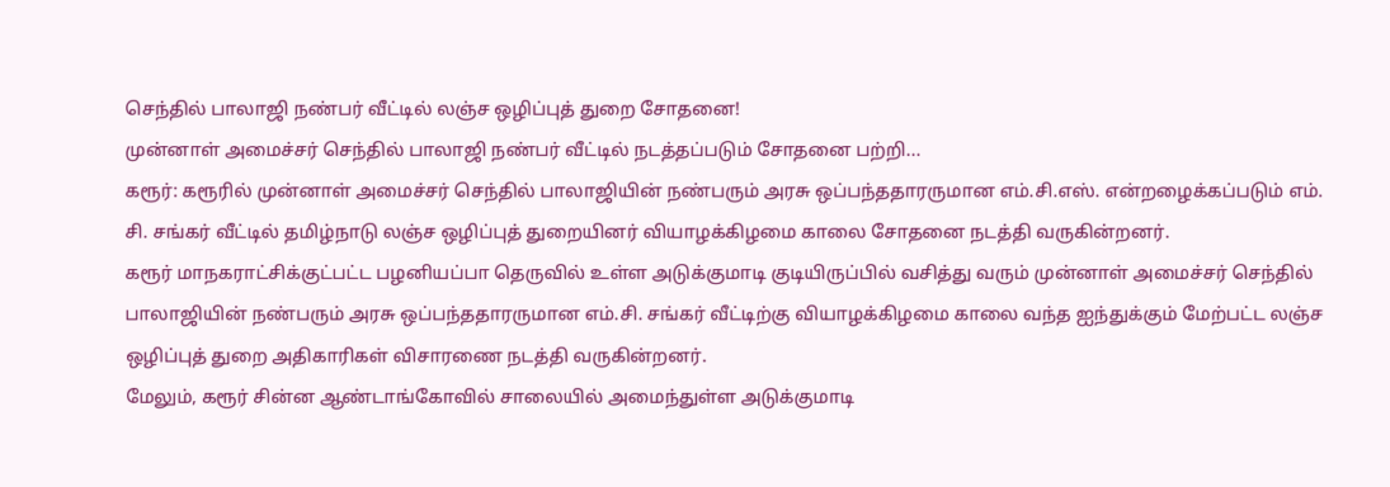செந்தில் பாலாஜி நண்பர் வீட்டில் லஞ்ச ஒழிப்புத் துறை சோதனை!
முன்னாள் அமைச்சர் செந்தில் பாலாஜி நண்பர் வீட்டில் நடத்தப்படும் சோதனை பற்றி...
கரூர்: கரூரில் முன்னாள் அமைச்சர் செந்தில் பாலாஜியின் நண்பரும் அரசு ஒப்பந்ததாரருமான எம்.சி.எஸ். என்றழைக்கப்படும் எம். சி. சங்கர் வீட்டில் தமிழ்நாடு லஞ்ச ஒழிப்புத் துறையினர் வியாழக்கிழமை காலை சோதனை நடத்தி வருகின்றனர்.
கரூர் மாநகராட்சிக்குட்பட்ட பழனியப்பா தெருவில் உள்ள அடுக்குமாடி குடியிருப்பில் வசித்து வரும் முன்னாள் அமைச்சர் செந்தில் பாலாஜியின் நண்பரும் அரசு ஒப்பந்ததாரருமான எம்.சி. சங்கர் வீட்டிற்கு வியாழக்கிழமை காலை வந்த ஐந்துக்கும் மேற்பட்ட லஞ்ச ஒழிப்புத் துறை அதிகாரிகள் விசாரணை நடத்தி வருகின்றனர்.
மேலும், கரூர் சின்ன ஆண்டாங்கோவில் சாலையில் அமைந்துள்ள அடுக்குமாடி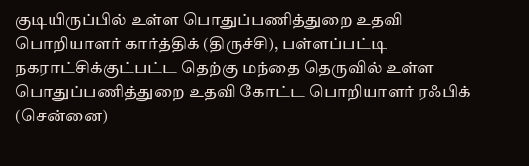குடியிருப்பில் உள்ள பொதுப்பணித்துறை உதவி பொறியாளர் கார்த்திக் (திருச்சி), பள்ளப்பட்டி நகராட்சிக்குட்பட்ட தெற்கு மந்தை தெருவில் உள்ள பொதுப்பணித்துறை உதவி கோட்ட பொறியாளர் ரஃபிக் (சென்னை)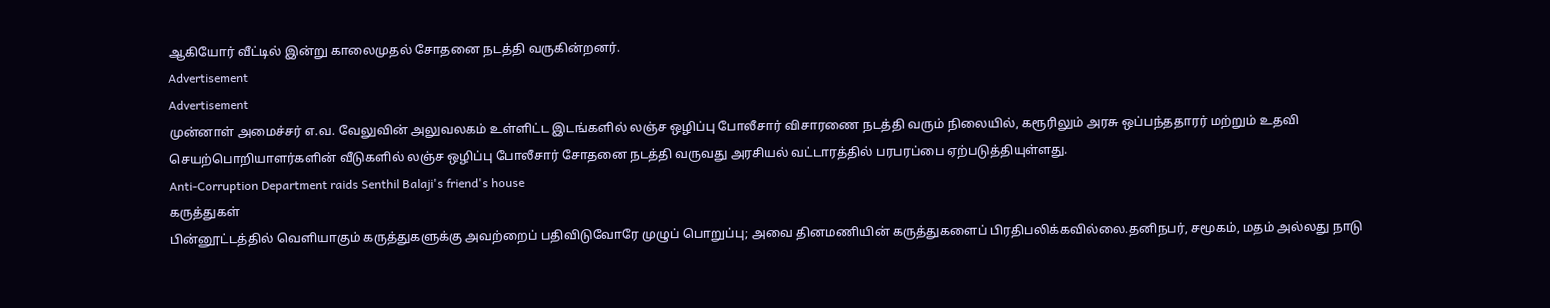ஆகியோர் வீட்டில் இன்று காலைமுதல் சோதனை நடத்தி வருகின்றனர்.
Advertisement
Advertisement
முன்னாள் அமைச்சர் எ.வ. வேலுவின் அலுவலகம் உள்ளிட்ட இடங்களில் லஞ்ச ஒழிப்பு போலீசார் விசாரணை நடத்தி வரும் நிலையில், கரூரிலும் அரசு ஒப்பந்ததாரர் மற்றும் உதவி செயற்பொறியாளர்களின் வீடுகளில் லஞ்ச ஒழிப்பு போலீசார் சோதனை நடத்தி வருவது அரசியல் வட்டாரத்தில் பரபரப்பை ஏற்படுத்தியுள்ளது.
Anti-Corruption Department raids Senthil Balaji's friend's house
கருத்துகள்
பின்னூட்டத்தில் வெளியாகும் கருத்துகளுக்கு அவற்றைப் பதிவிடுவோரே முழுப் பொறுப்பு; அவை தினமணியின் கருத்துகளைப் பிரதிபலிக்கவில்லை.தனிநபர், சமூகம், மதம் அல்லது நாடு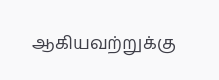ஆகியவற்றுக்கு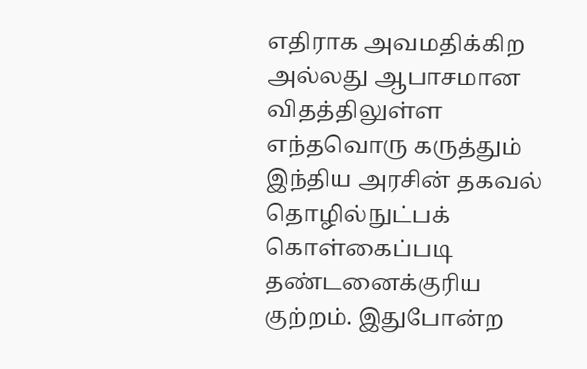எதிராக அவமதிக்கிற அல்லது ஆபாசமான விதத்திலுள்ள எந்தவொரு கருத்தும் இந்திய அரசின் தகவல் தொழில்நுட்பக் கொள்கைப்படி தண்டனைக்குரிய குற்றம். இதுபோன்ற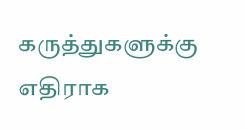கருத்துகளுக்கு எதிராக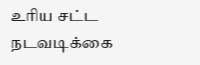உரிய சட்ட நடவடிக்கை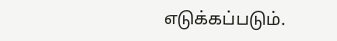எடுக்கப்படும்.